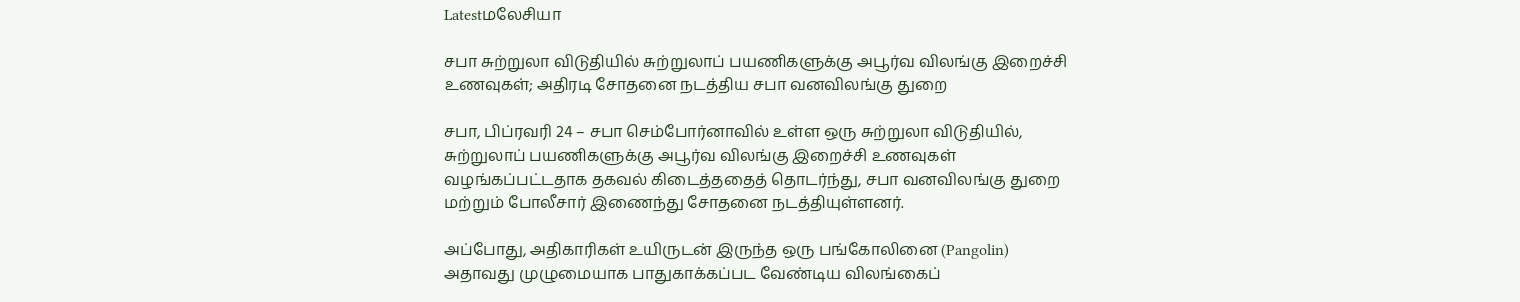Latestமலேசியா

சபா சுற்றுலா விடுதியில் சுற்றுலாப் பயணிகளுக்கு அபூர்வ விலங்கு இறைச்சி உணவுகள்; அதிரடி சோதனை நடத்திய சபா வனவிலங்கு துறை

சபா, பிப்ரவரி 24 – சபா செம்போர்னாவில் உள்ள ஒரு சுற்றுலா விடுதியில், சுற்றுலாப் பயணிகளுக்கு அபூர்வ விலங்கு இறைச்சி உணவுகள் வழங்கப்பட்டதாக தகவல் கிடைத்ததைத் தொடர்ந்து, சபா வனவிலங்கு துறை மற்றும் போலீசார் இணைந்து சோதனை நடத்தியுள்ளனர்.

அப்போது, அதிகாரிகள் உயிருடன் இருந்த ஒரு பங்கோலினை (Pangolin) அதாவது முழுமையாக பாதுகாக்கப்பட வேண்டிய விலங்கைப்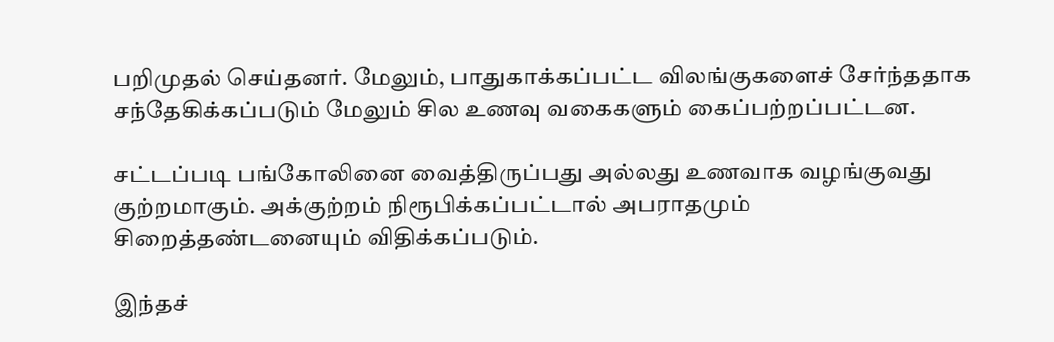பறிமுதல் செய்தனர். மேலும், பாதுகாக்கப்பட்ட விலங்குகளைச் சேர்ந்ததாக சந்தேகிக்கப்படும் மேலும் சில உணவு வகைகளும் கைப்பற்றப்பட்டன.

சட்டப்படி பங்கோலினை வைத்திருப்பது அல்லது உணவாக வழங்குவது குற்றமாகும். அக்குற்றம் நிரூபிக்கப்பட்டால் அபராதமும் சிறைத்தண்டனையும் விதிக்கப்படும்.

இந்தச்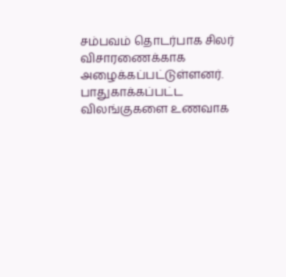சம்பவம் தொடர்பாக சிலர் விசாரணைக்காக அழைக்கப்பட்டுள்ளனர். பாதுகாக்கப்பட்ட விலங்குகளை உணவாக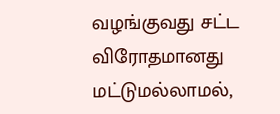வழங்குவது சட்ட விரோதமானது மட்டுமல்லாமல்,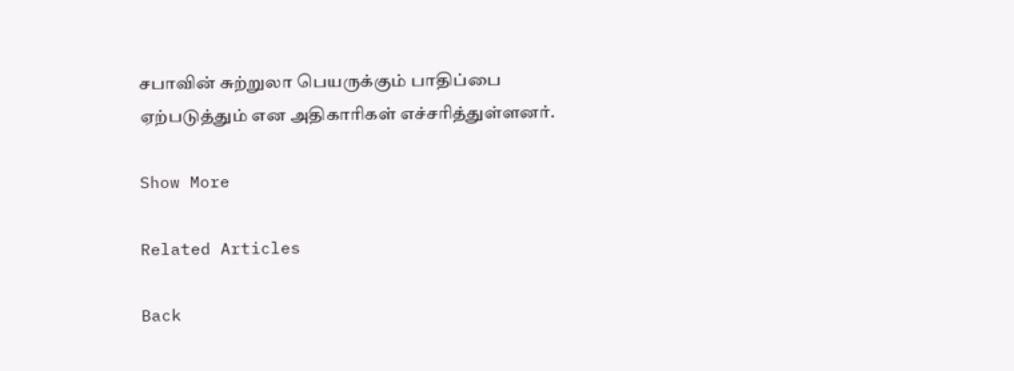சபாவின் சுற்றுலா பெயருக்கும் பாதிப்பை ஏற்படுத்தும் என அதிகாரிகள் எச்சரித்துள்ளனர்.

Show More

Related Articles

Back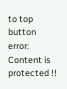to top button
error: Content is protected !!